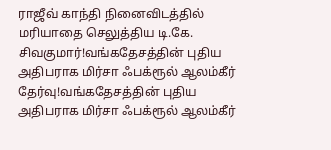ராஜீவ் காந்தி நினைவிடத்தில் மரியாதை செலுத்திய டி.கே. சிவகுமார்!வங்கதேசத்தின் புதிய அதிபராக மிர்சா ஃபக்ரூல் ஆலம்கீர் தேர்வு!வங்கதேசத்தின் புதிய அதிபராக மிர்சா ஃபக்ரூல் ஆலம்கீர்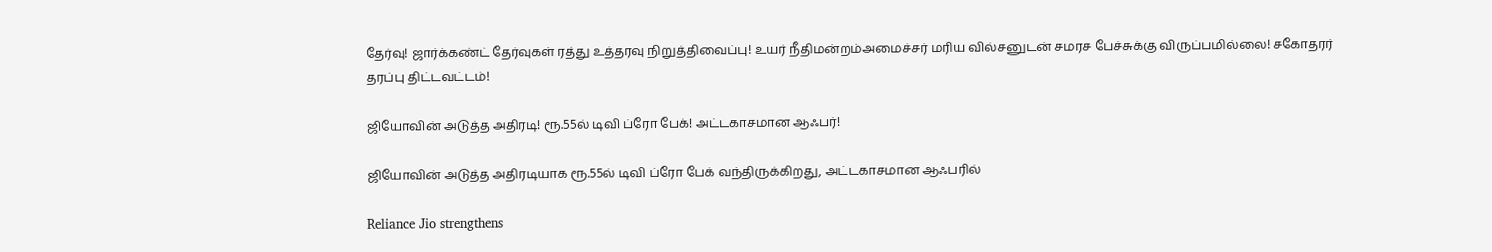தேர்வு! ஜார்க்கண்ட் தேர்வுகள் ரத்து உத்தரவு நிறுத்திவைப்பு! உயர் நீதிமன்றம்அமைச்சர் மரிய வில்சனுடன் சமரச பேச்சுக்கு விருப்பமில்லை! சகோதரர் தரப்பு திட்டவட்டம்!

ஜியோவின் அடுத்த அதிரடி! ரூ.55ல் டிவி ப்ரோ பேக்! அட்டகாசமான ஆஃபர்!

ஜியோவின் அடுத்த அதிரடியாக ரூ.55ல் டிவி ப்ரோ பேக் வந்திருக்கிறது, அட்டகாசமான ஆஃபரில்

Reliance Jio strengthens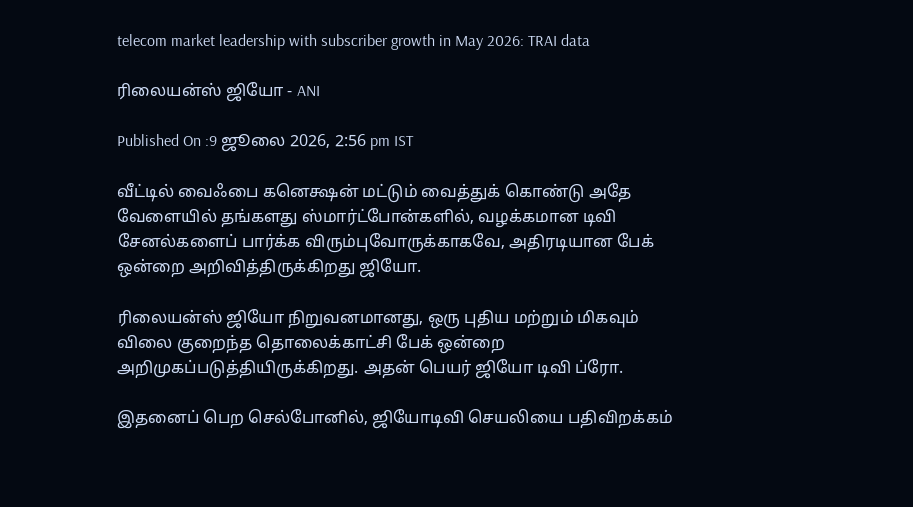telecom market leadership with subscriber growth in May 2026: TRAI data

ரிலையன்ஸ் ஜியோ - ANI

Published On :9 ஜூலை 2026, 2:56 pm IST

வீட்டில் வைஃபை கனெக்ஷன் மட்டும் வைத்துக் கொண்டு அதே வேளையில் தங்களது ஸ்மார்ட்போன்களில், வழக்கமான டிவி சேனல்களைப் பார்க்க விரும்புவோருக்காகவே, அதிரடியான பேக் ஒன்றை அறிவித்திருக்கிறது ஜியோ.

ரிலையன்ஸ் ஜியோ நிறுவனமானது, ஒரு புதிய மற்றும் மிகவும் விலை குறைந்த தொலைக்காட்சி பேக் ஒன்றை அறிமுகப்படுத்தியிருக்கிறது. அதன் பெயர் ஜியோ டிவி ப்ரோ.

இதனைப் பெற செல்போனில், ஜியோடிவி செயலியை பதிவிறக்கம்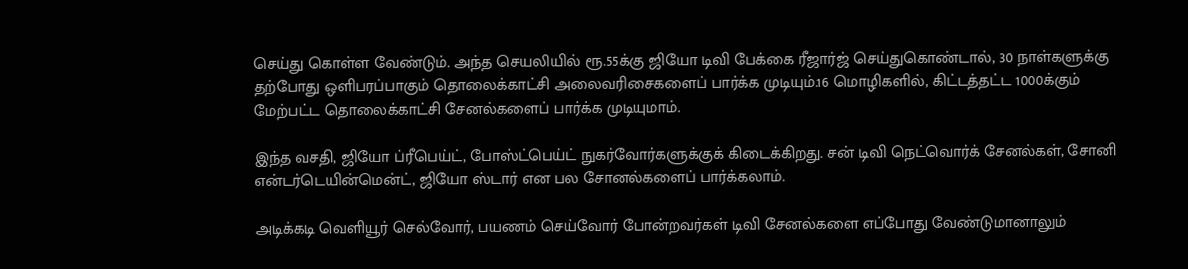செய்து கொள்ள வேண்டும். அந்த செயலியில் ரூ.55க்கு ஜியோ டிவி பேக்கை ரீஜார்ஜ் செய்துகொண்டால், 30 நாள்களுக்கு தற்போது ஒளிபரப்பாகும் தொலைக்காட்சி அலைவரிசைகளைப் பார்க்க முடியும்.16 மொழிகளில், கிட்டத்தட்ட 1000க்கும் மேற்பட்ட தொலைக்காட்சி சேனல்களைப் பார்க்க முடியுமாம்.

இந்த வசதி, ஜியோ ப்ரீபெய்ட், போஸ்ட்பெய்ட் நுகர்வோர்களுக்குக் கிடைக்கிறது. சன் டிவி நெட்வொர்க் சேனல்கள், சோனி என்டர்டெயின்மென்ட், ஜியோ ஸ்டார் என பல சோனல்களைப் பார்க்கலாம்.

அடிக்கடி வெளியூர் செல்வோர், பயணம் செய்வோர் போன்றவர்கள் டிவி சேனல்களை எப்போது வேண்டுமானாலும்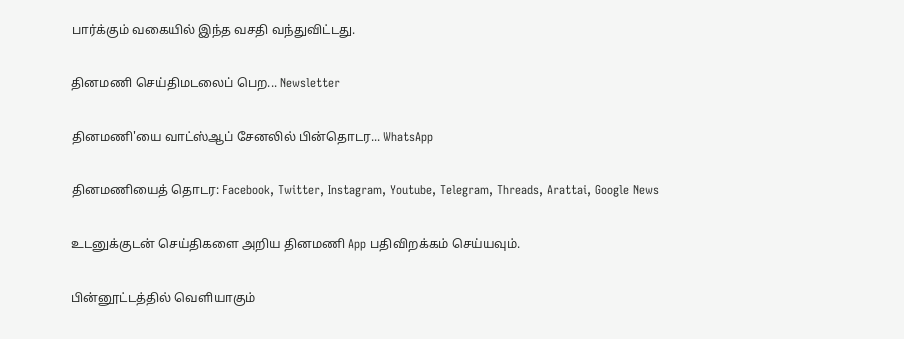பார்க்கும் வகையில் இந்த வசதி வந்துவிட்டது.

தினமணி செய்திமடலைப் பெற... Newsletter

தினமணி'யை வாட்ஸ்ஆப் சேனலில் பின்தொடர... WhatsApp

தினமணியைத் தொடர: Facebook, Twitter, Instagram, Youtube, Telegram, Threads, Arattai, Google News

உடனுக்குடன் செய்திகளை அறிய தினமணி App பதிவிறக்கம் செய்யவும்.

பின்னூட்டத்தில் வெளியாகும்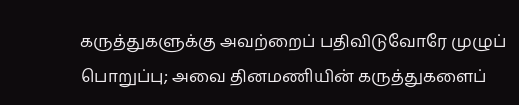கருத்துகளுக்கு அவற்றைப் பதிவிடுவோரே முழுப் பொறுப்பு; அவை தினமணியின் கருத்துகளைப்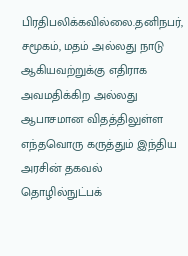பிரதிபலிக்கவில்லை.தனிநபர், சமூகம், மதம் அல்லது நாடு ஆகியவற்றுக்கு எதிராக அவமதிக்கிற அல்லது ஆபாசமான விதத்திலுள்ள எந்தவொரு கருத்தும் இந்திய அரசின் தகவல் தொழில்நுட்பக்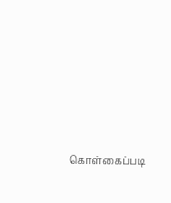கொள்கைப்படி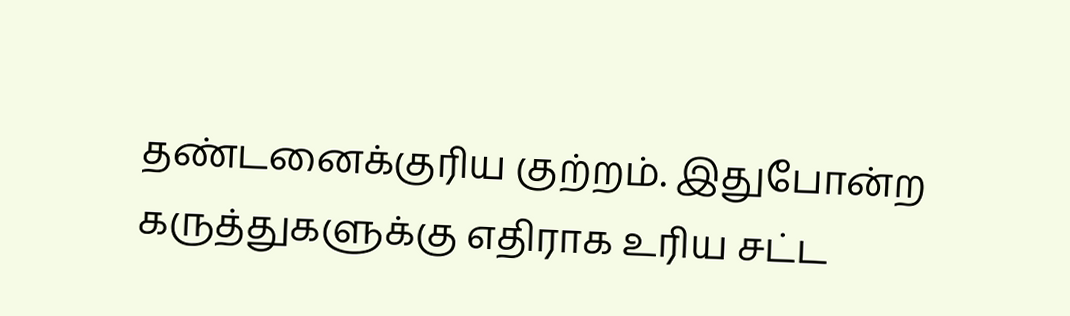தண்டனைக்குரிய குற்றம். இதுபோன்ற கருத்துகளுக்கு எதிராக உரிய சட்ட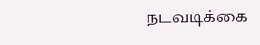நடவடிக்கை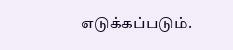எடுக்கப்படும்.